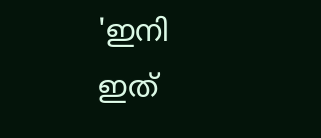'ഇനി ഇത്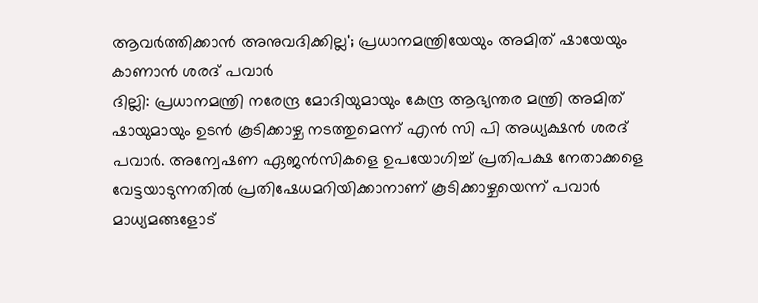ആവർത്തിക്കാൻ അനുവദിക്കില്ല'; പ്രധാനമന്ത്രിയേയും അമിത് ഷായേയും കാണാൻ ശരദ് പവാർ
ദില്ലി: പ്രധാനമന്ത്രി നരേന്ദ്ര മോദിയുമായും കേന്ദ്ര ആഭ്യന്തര മന്ത്രി അമിത് ഷായുമായും ഉടൻ കൂടിക്കാഴ്ച നടത്തുമെന്ന് എൻ സി പി അധ്യക്ഷൻ ശരദ് പവാർ. അന്വേഷണ ഏജൻസികളെ ഉപയോഗിച്ച് പ്രതിപക്ഷ നേതാക്കളെ വേട്ടയാടുന്നതിൽ പ്രതിഷേധമറിയിക്കാനാണ് കൂടിക്കാഴ്ചയെന്ന് പവാർ മാധ്യമങ്ങളോട്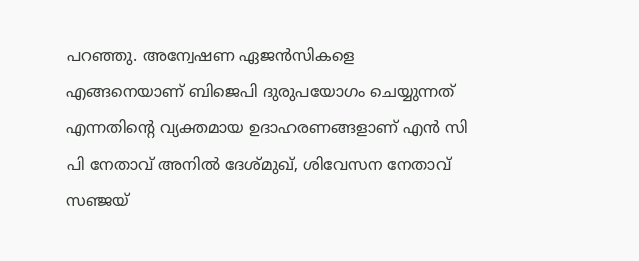പറഞ്ഞു. അന്വേഷണ ഏജൻസികളെ എങ്ങനെയാണ് ബിജെപി ദുരുപയോഗം ചെയ്യുന്നത് എന്നതിന്റെ വ്യക്തമായ ഉദാഹരണങ്ങളാണ് എൻ സി പി നേതാവ് അനിൽ ദേശ്മുഖ്, ശിവേസന നേതാവ് സഞ്ജയ്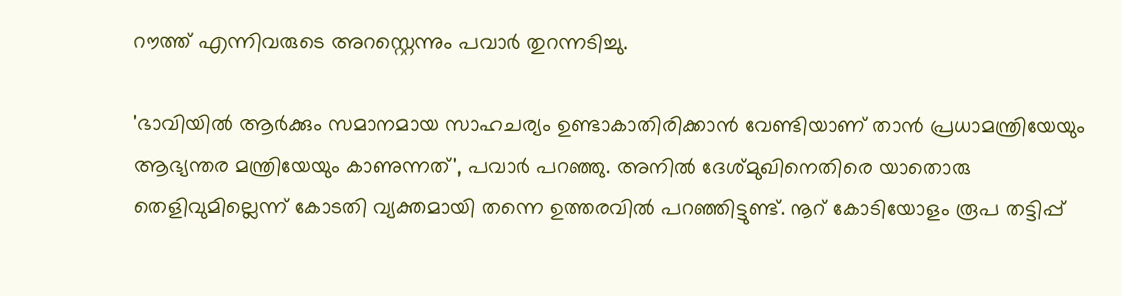റൗത്ത് എന്നിവരുടെ അറസ്റ്റെന്നും പവാർ തുറന്നടിച്ചു.

'ഭാവിയിൽ ആർക്കും സമാനമായ സാഹചര്യം ഉണ്ടാകാതിരിക്കാൻ വേണ്ടിയാണ് താൻ പ്രധാമന്ത്രിയേയും ആഭ്യന്തര മന്ത്രിയേയും കാണുന്നത്', പവാർ പറഞ്ഞു. അനിൽ ദേശ്മുഖിനെതിരെ യാതൊരു തെളിവുമില്ലെന്ന് കോടതി വ്യക്തമായി തന്നെ ഉത്തരവിൽ പറഞ്ഞിട്ടുണ്ട്. നൂറ് കോടിയോളം രൂപ തട്ടിപ്പ്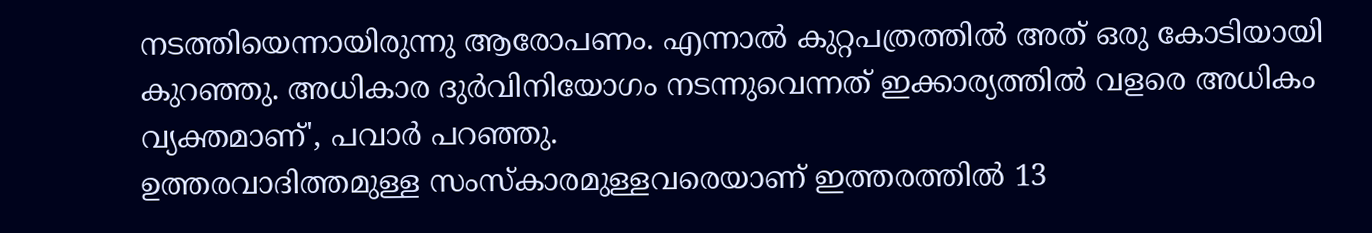നടത്തിയെന്നായിരുന്നു ആരോപണം. എന്നാൽ കുറ്റപത്രത്തിൽ അത് ഒരു കോടിയായി കുറഞ്ഞു. അധികാര ദുർവിനിയോഗം നടന്നുവെന്നത് ഇക്കാര്യത്തിൽ വളരെ അധികം വ്യക്തമാണ്', പവാർ പറഞ്ഞു.
ഉത്തരവാദിത്തമുള്ള സംസ്കാരമുള്ളവരെയാണ് ഇത്തരത്തിൽ 13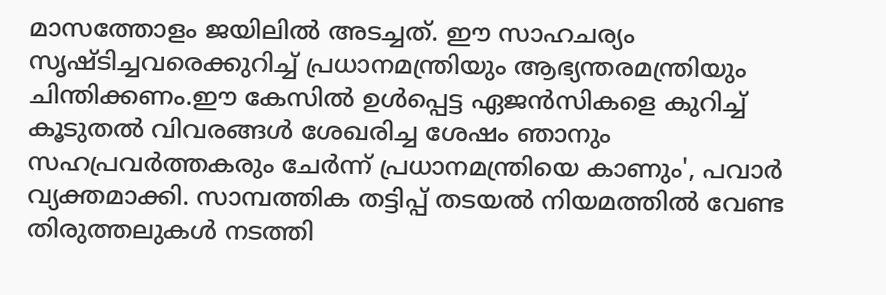മാസത്തോളം ജയിലിൽ അടച്ചത്. ഈ സാഹചര്യം സൃഷ്ടിച്ചവരെക്കുറിച്ച് പ്രധാനമന്ത്രിയും ആഭ്യന്തരമന്ത്രിയും ചിന്തിക്കണം.ഈ കേസിൽ ഉൾപ്പെട്ട ഏജൻസികളെ കുറിച്ച് കൂടുതൽ വിവരങ്ങൾ ശേഖരിച്ച ശേഷം ഞാനും സഹപ്രവർത്തകരും ചേർന്ന് പ്രധാനമന്ത്രിയെ കാണും', പവാർ വ്യക്തമാക്കി. സാമ്പത്തിക തട്ടിപ്പ് തടയൽ നിയമത്തിൽ വേണ്ട തിരുത്തലുകൾ നടത്തി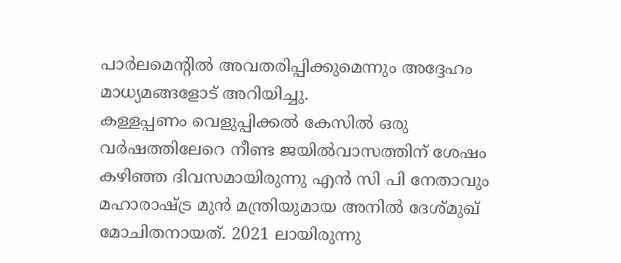പാർലമെന്റിൽ അവതരിപ്പിക്കുമെന്നും അദ്ദേഹം മാധ്യമങ്ങളോട് അറിയിച്ചു.
കള്ളപ്പണം വെളുപ്പിക്കൽ കേസിൽ ഒരു വർഷത്തിലേറെ നീണ്ട ജയിൽവാസത്തിന് ശേഷം കഴിഞ്ഞ ദിവസമായിരുന്നു എൻ സി പി നേതാവും മഹാരാഷ്ട്ര മുൻ മന്ത്രിയുമായ അനിൽ ദേശ്മുഖ് മോചിതനായത്. 2021 ലായിരുന്നു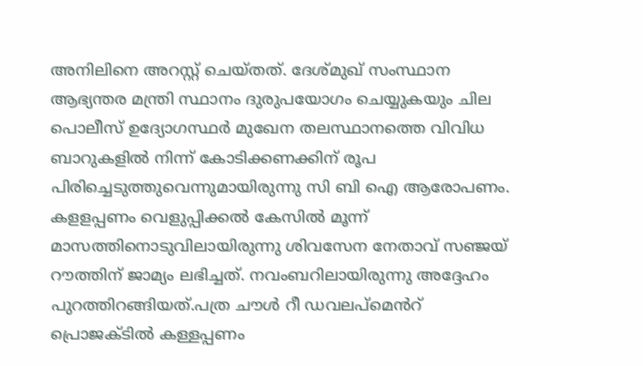അനിലിനെ അറസ്റ്റ് ചെയ്തത്. ദേശ്മുഖ് സംസ്ഥാന ആഭ്യന്തര മന്ത്രി സ്ഥാനം ദുരുപയോഗം ചെയ്യുകയും ചില പൊലീസ് ഉദ്യോഗസ്ഥർ മുഖേന തലസ്ഥാനത്തെ വിവിധ ബാറുകളിൽ നിന്ന് കോടിക്കണക്കിന് രൂപ പിരിച്ചെടുത്തുവെന്നുമായിരുന്നു സി ബി ഐ ആരോപണം.
കളളപ്പണം വെളുപ്പിക്കൽ കേസിൽ മൂന്ന് മാസത്തിനൊടുവിലായിരുന്നു ശിവസേന നേതാവ് സഞ്ജയ് റൗത്തിന് ജാമ്യം ലഭിച്ചത്. നവംബറിലായിരുന്നു അദ്ദേഹം പുറത്തിറങ്ങിയത്.പത്ര ചൗൾ റീ ഡവലപ്മെൻറ് പ്രൊജക്ടിൽ കള്ളപ്പണം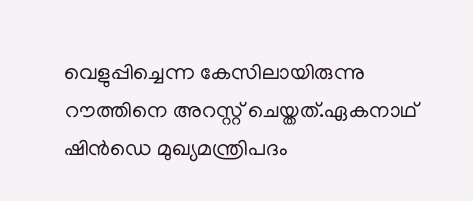വെളുപ്പിച്ചെന്ന കേസിലായിരുന്നു റൗത്തിനെ അറസ്റ്റ് ചെയ്തത്.ഏകനാഥ് ഷിൻഡെ മുഖ്യമന്ത്രിപദം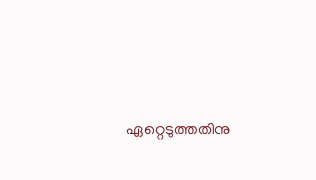ഏറ്റെടുത്തതിനു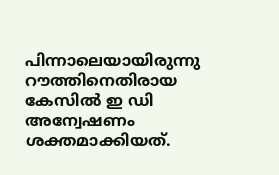പിന്നാലെയായിരുന്നു റൗത്തിനെതിരായ കേസിൽ ഇ ഡി അന്വേഷണം ശക്തമാക്കിയത്.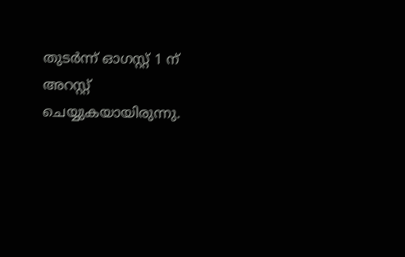തുടർന്ന് ഓഗസ്റ്റ് 1 ന് അറസ്റ്റ് ചെയ്യുകയായിരുന്നു.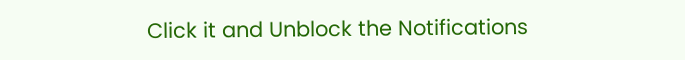Click it and Unblock the Notifications